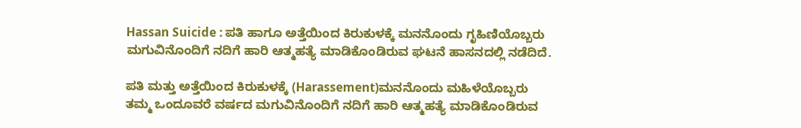Hassan Suicide : ಪತಿ ಹಾಗೂ ಅತ್ತೆಯಿಂದ ಕಿರುಕುಳಕ್ಕೆ ಮನನೊಂದು ಗೃಹಿಣಿಯೊಬ್ಬರು ಮಗುವಿನೊಂದಿಗೆ ನದಿಗೆ ಹಾರಿ ಆತ್ಮಹತ್ಯೆ ಮಾಡಿಕೊಂಡಿರುವ ಘಟನೆ ಹಾಸನದಲ್ಲಿ ನಡೆದಿದೆ.

ಪತಿ ಮತ್ತು ಅತ್ತೆಯಿಂದ ಕಿರುಕುಳಕ್ಕೆ (Harassement)ಮನನೊಂದು ಮಹಿಳೆಯೊಬ್ಬರು ತಮ್ಮ ಒಂದೂವರೆ ವರ್ಷದ ಮಗುವಿನೊಂದಿಗೆ ನದಿಗೆ ಹಾರಿ ಆತ್ಮಹತ್ಯೆ ಮಾಡಿಕೊಂಡಿರುವ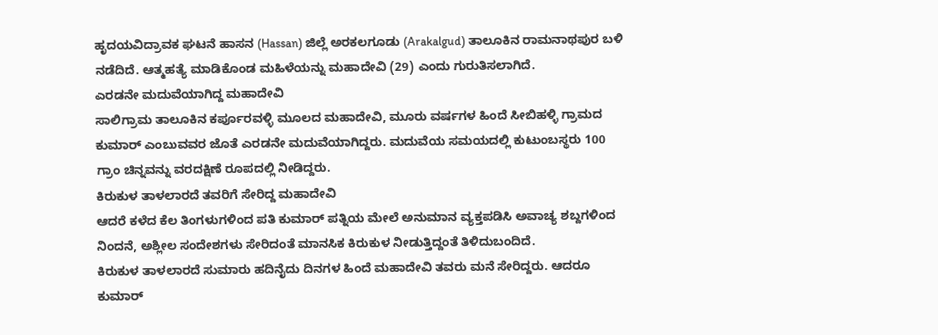ಹೃದಯವಿದ್ರಾವಕ ಘಟನೆ ಹಾಸನ (Hassan) ಜಿಲ್ಲೆ ಅರಕಲಗೂಡು (Arakalgud) ತಾಲೂಕಿನ ರಾಮನಾಥಪುರ ಬಳಿ ನಡೆದಿದೆ. ಆತ್ಮಹತ್ಯೆ ಮಾಡಿಕೊಂಡ ಮಹಿಳೆಯನ್ನು ಮಹಾದೇವಿ (29) ಎಂದು ಗುರುತಿಸಲಾಗಿದೆ.
ಎರಡನೇ ಮದುವೆಯಾಗಿದ್ದ ಮಹಾದೇವಿ
ಸಾಲಿಗ್ರಾಮ ತಾಲೂಕಿನ ಕರ್ಪೂರವಳ್ಳಿ ಮೂಲದ ಮಹಾದೇವಿ, ಮೂರು ವರ್ಷಗಳ ಹಿಂದೆ ಸೀಬಿಹಳ್ಳಿ ಗ್ರಾಮದ ಕುಮಾರ್ ಎಂಬುವವರ ಜೊತೆ ಎರಡನೇ ಮದುವೆಯಾಗಿದ್ದರು. ಮದುವೆಯ ಸಮಯದಲ್ಲಿ ಕುಟುಂಬಸ್ಥರು 100 ಗ್ರಾಂ ಚಿನ್ನವನ್ನು ವರದಕ್ಷಿಣೆ ರೂಪದಲ್ಲಿ ನೀಡಿದ್ದರು.
ಕಿರುಕುಳ ತಾಳಲಾರದೆ ತವರಿಗೆ ಸೇರಿದ್ದ ಮಹಾದೇವಿ
ಆದರೆ ಕಳೆದ ಕೆಲ ತಿಂಗಳುಗಳಿಂದ ಪತಿ ಕುಮಾರ್ ಪತ್ನಿಯ ಮೇಲೆ ಅನುಮಾನ ವ್ಯಕ್ತಪಡಿಸಿ ಅವಾಚ್ಯ ಶಬ್ದಗಳಿಂದ ನಿಂದನೆ, ಅಶ್ಲೀಲ ಸಂದೇಶಗಳು ಸೇರಿದಂತೆ ಮಾನಸಿಕ ಕಿರುಕುಳ ನೀಡುತ್ತಿದ್ದಂತೆ ತಿಳಿದುಬಂದಿದೆ.
ಕಿರುಕುಳ ತಾಳಲಾರದೆ ಸುಮಾರು ಹದಿನೈದು ದಿನಗಳ ಹಿಂದೆ ಮಹಾದೇವಿ ತವರು ಮನೆ ಸೇರಿದ್ದರು. ಆದರೂ ಕುಮಾರ್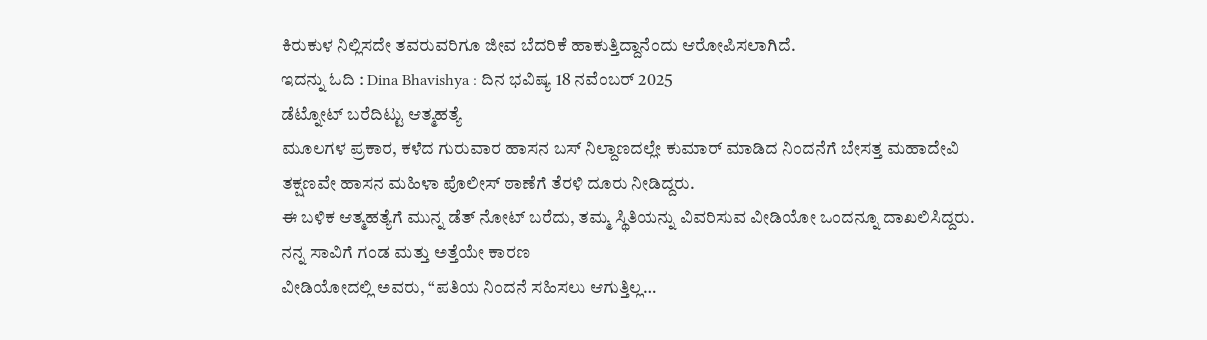ಕಿರುಕುಳ ನಿಲ್ಲಿಸದೇ ತವರುವರಿಗೂ ಜೀವ ಬೆದರಿಕೆ ಹಾಕುತ್ತಿದ್ದಾನೆಂದು ಆರೋಪಿಸಲಾಗಿದೆ.
ಇದನ್ನು ಓದಿ : Dina Bhavishya : ದಿನ ಭವಿಷ್ಯ 18 ನವೆಂಬರ್ 2025
ಡೆಟ್ನೋಟ್ ಬರೆದಿಟ್ಟು ಆತ್ಮಹತ್ಯೆ
ಮೂಲಗಳ ಪ್ರಕಾರ, ಕಳೆದ ಗುರುವಾರ ಹಾಸನ ಬಸ್ ನಿಲ್ದಾಣದಲ್ಲೇ ಕುಮಾರ್ ಮಾಡಿದ ನಿಂದನೆಗೆ ಬೇಸತ್ತ ಮಹಾದೇವಿ ತಕ್ಷಣವೇ ಹಾಸನ ಮಹಿಳಾ ಪೊಲೀಸ್ ಠಾಣೆಗೆ ತೆರಳಿ ದೂರು ನೀಡಿದ್ದರು.
ಈ ಬಳಿಕ ಆತ್ಮಹತ್ಯೆಗೆ ಮುನ್ನ ಡೆತ್ ನೋಟ್ ಬರೆದು, ತಮ್ಮ ಸ್ಥಿತಿಯನ್ನು ವಿವರಿಸುವ ವೀಡಿಯೋ ಒಂದನ್ನೂ ದಾಖಲಿಸಿದ್ದರು.
ನನ್ನ ಸಾವಿಗೆ ಗಂಡ ಮತ್ತು ಅತ್ತೆಯೇ ಕಾರಣ
ವೀಡಿಯೋದಲ್ಲಿ ಅವರು, “ಪತಿಯ ನಿಂದನೆ ಸಹಿಸಲು ಆಗುತ್ತಿಲ್ಲ…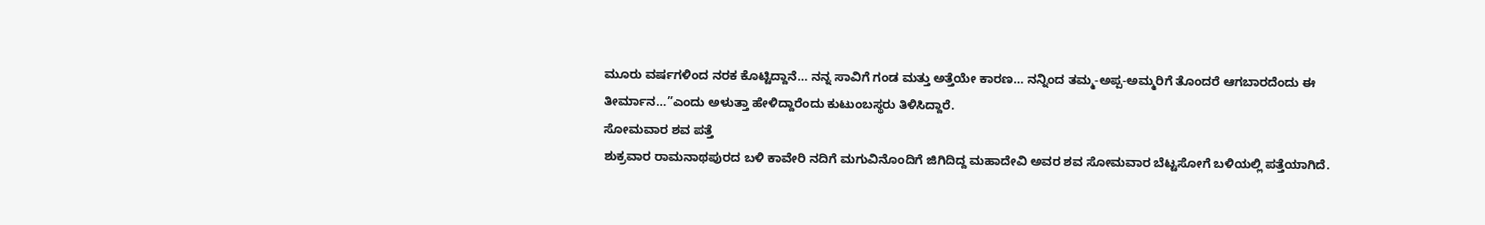ಮೂರು ವರ್ಷಗಳಿಂದ ನರಕ ಕೊಟ್ಟಿದ್ದಾನೆ… ನನ್ನ ಸಾವಿಗೆ ಗಂಡ ಮತ್ತು ಅತ್ತೆಯೇ ಕಾರಣ… ನನ್ನಿಂದ ತಮ್ಮ-ಅಪ್ಪ-ಅಮ್ಮರಿಗೆ ತೊಂದರೆ ಆಗಬಾರದೆಂದು ಈ ತೀರ್ಮಾನ…”ಎಂದು ಅಳುತ್ತಾ ಹೇಳಿದ್ದಾರೆಂದು ಕುಟುಂಬಸ್ಥರು ತಿಳಿಸಿದ್ದಾರೆ.
ಸೋಮವಾರ ಶವ ಪತ್ತೆ
ಶುಕ್ರವಾರ ರಾಮನಾಥಪುರದ ಬಳಿ ಕಾವೇರಿ ನದಿಗೆ ಮಗುವಿನೊಂದಿಗೆ ಜಿಗಿದಿದ್ದ ಮಹಾದೇವಿ ಅವರ ಶವ ಸೋಮವಾರ ಬೆಟ್ಟಸೋಗೆ ಬಳಿಯಲ್ಲಿ ಪತ್ತೆಯಾಗಿದೆ.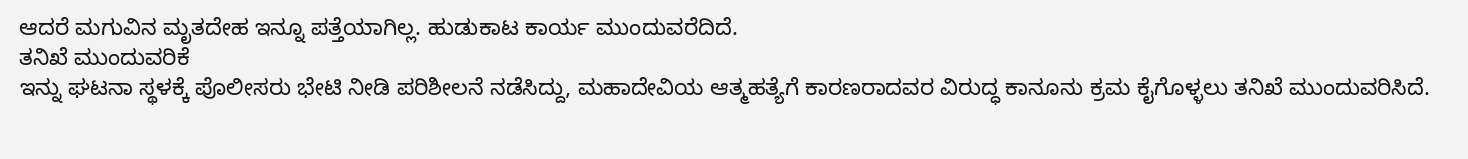ಆದರೆ ಮಗುವಿನ ಮೃತದೇಹ ಇನ್ನೂ ಪತ್ತೆಯಾಗಿಲ್ಲ. ಹುಡುಕಾಟ ಕಾರ್ಯ ಮುಂದುವರೆದಿದೆ.
ತನಿಖೆ ಮುಂದುವರಿಕೆ
ಇನ್ನು ಘಟನಾ ಸ್ಥಳಕ್ಕೆ ಪೊಲೀಸರು ಭೇಟಿ ನೀಡಿ ಪರಿಶೀಲನೆ ನಡೆಸಿದ್ದು, ಮಹಾದೇವಿಯ ಆತ್ಮಹತ್ಯೆಗೆ ಕಾರಣರಾದವರ ವಿರುದ್ಧ ಕಾನೂನು ಕ್ರಮ ಕೈಗೊಳ್ಳಲು ತನಿಖೆ ಮುಂದುವರಿಸಿದೆ.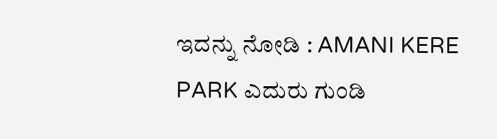ಇದನ್ನು ನೋಡಿ : AMANI KERE PARK ಎದುರು ಗುಂಡಿ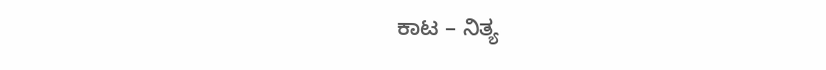ಕಾಟ – ನಿತ್ಯ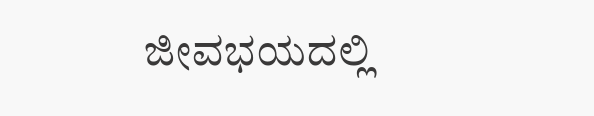ಜೀವಭಯದಲ್ಲಿ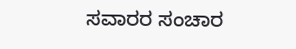ಸವಾರರ ಸಂಚಾರ